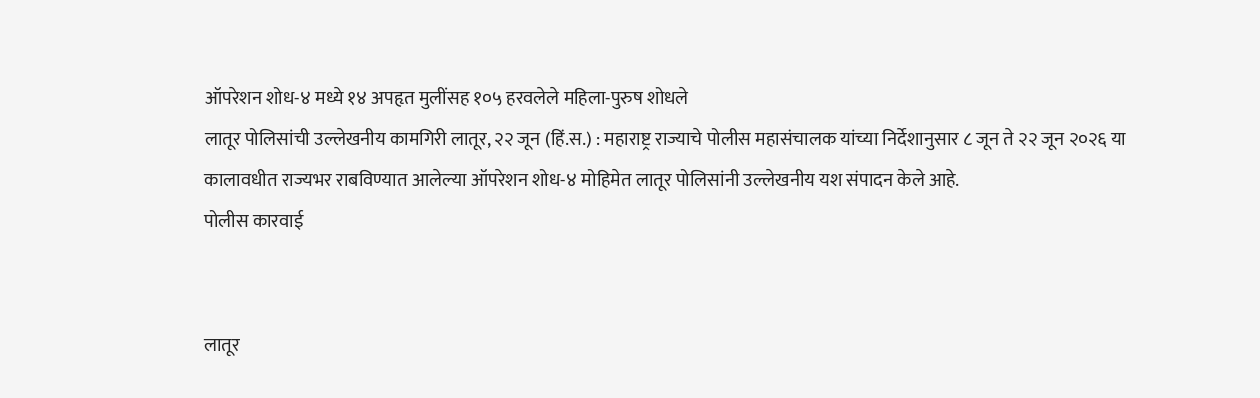ऑपरेशन शोध-४ मध्ये १४ अपहृत मुलींसह १०५ हरवलेले महिला-पुरुष शोधले
लातूर पोलिसांची उल्लेखनीय कामगिरी लातूर, २२ जून (हिं.स.) : महाराष्ट्र राज्याचे पोलीस महासंचालक यांच्या निर्देशानुसार ८ जून ते २२ जून २०२६ या कालावधीत राज्यभर राबविण्यात आलेल्या ऑपरेशन शोध-४ मोहिमेत लातूर पोलिसांनी उल्लेखनीय यश संपादन केले आहे.
पोलीस कारवाई


लातूर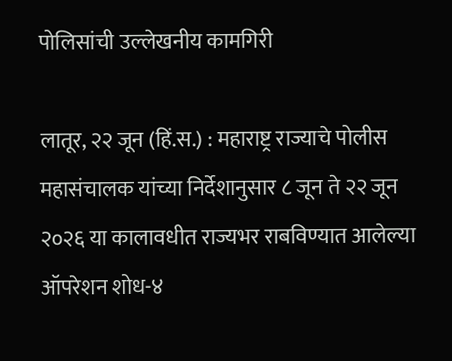पोलिसांची उल्लेखनीय कामगिरी

लातूर, २२ जून (हिं.स.) : महाराष्ट्र राज्याचे पोलीस महासंचालक यांच्या निर्देशानुसार ८ जून ते २२ जून २०२६ या कालावधीत राज्यभर राबविण्यात आलेल्या ऑपरेशन शोध-४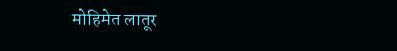मोहिमेत लातूर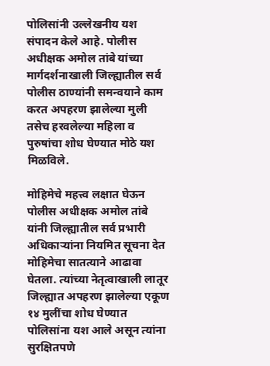पोलिसांनी उल्लेखनीय यश संपादन केले आहे. पोलीस अधीक्षक अमोल तांबे यांच्या मार्गदर्शनाखाली जिल्ह्यातील सर्व पोलीस ठाण्यांनी समन्वयाने काम करत अपहरण झालेल्या मुली तसेच हरवलेल्या महिला व पुरुषांचा शोध घेण्यात मोठे यश मिळविले.

मोहिमेचे महत्त्व लक्षात घेऊन पोलीस अधीक्षक अमोल तांबे यांनी जिल्ह्यातील सर्व प्रभारी अधिकाऱ्यांना नियमित सूचना देत मोहिमेचा सातत्याने आढावा घेतला. त्यांच्या नेतृत्वाखाली लातूर जिल्ह्यात अपहरण झालेल्या एकूण १४ मुलींचा शोध घेण्यात पोलिसांना यश आले असून त्यांना सुरक्षितपणे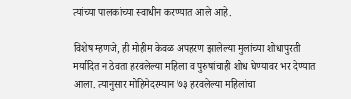त्यांच्या पालकांच्या स्वाधीन करण्यात आले आहे.

विशेष म्हणजे, ही मोहीम केवळ अपहरण झालेल्या मुलांच्या शोधापुरती मर्यादित न ठेवता हरवलेल्या महिला व पुरुषांचाही शोध घेण्यावर भर देण्यात आला. त्यानुसार मोहिमेदरम्यान ७३ हरवलेल्या महिलांचा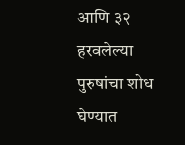आणि ३२ हरवलेल्या पुरुषांचा शोध घेण्यात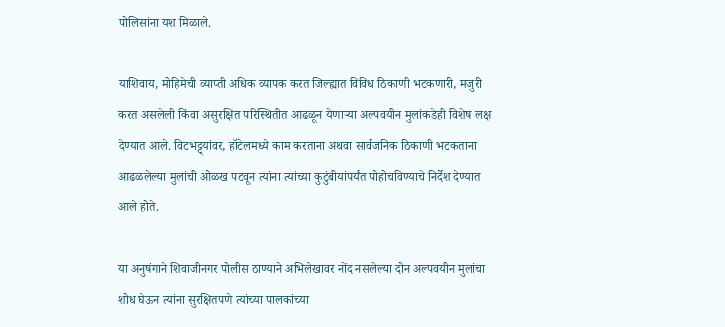पोलिसांना यश मिळाले.

याशिवाय, मोहिमेची व्याप्ती अधिक व्यापक करत जिल्ह्यात विविध ठिकाणी भटकणारी, मजुरी करत असलेली किंवा असुरक्षित परिस्थितीत आढळून येणाऱ्या अल्पवयीन मुलांकडेही विशेष लक्ष देण्यात आले. विटभट्ट्यांवर, हॉटेलमध्ये काम करताना अथवा सार्वजनिक ठिकाणी भटकताना आढळलेल्या मुलांची ओळख पटवून त्यांना त्यांच्या कुटुंबीयांपर्यंत पोहोचविण्याचे निर्देश देण्यात आले होते.

या अनुषंगाने शिवाजीनगर पोलीस ठाण्याने अभिलेखावर नोंद नसलेल्या दोन अल्पवयीन मुलांचा शोध घेऊन त्यांना सुरक्षितपणे त्यांच्या पालकांच्या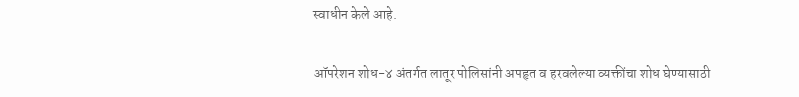स्वाधीन केले आहे.

ऑपरेशन शोध-४ अंतर्गत लातूर पोलिसांनी अपहृत व हरवलेल्या व्यक्तींचा शोध घेण्यासाठी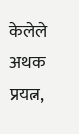केलेले अथक प्रयत्न,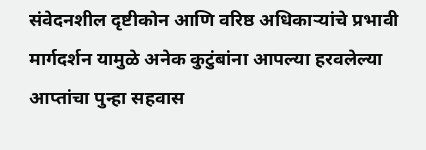संवेदनशील दृष्टीकोन आणि वरिष्ठ अधिकाऱ्यांचे प्रभावी मार्गदर्शन यामुळे अनेक कुटुंबांना आपल्या हरवलेल्या आप्तांचा पुन्हा सहवास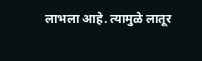लाभला आहे. त्यामुळे लातूर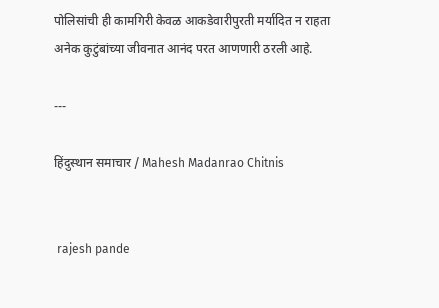पोलिसांची ही कामगिरी केवळ आकडेवारीपुरती मर्यादित न राहता अनेक कुटुंबांच्या जीवनात आनंद परत आणणारी ठरली आहे.

---

हिंदुस्थान समाचार / Mahesh Madanrao Chitnis


 rajesh pande